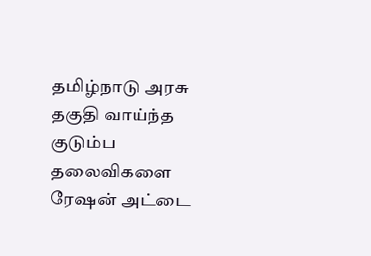தமிழ்நாடு அரசு தகுதி வாய்ந்த குடும்ப தலைவிகளை ரேஷன் அட்டை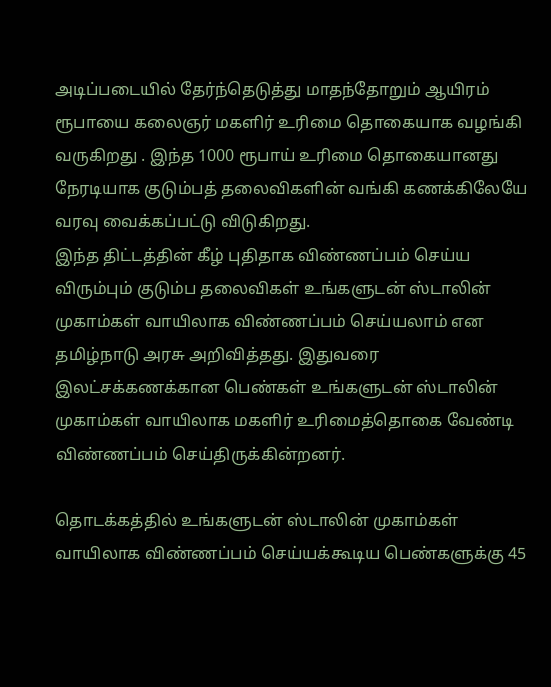அடிப்படையில் தேர்ந்தெடுத்து மாதந்தோறும் ஆயிரம் ரூபாயை கலைஞர் மகளிர் உரிமை தொகையாக வழங்கி வருகிறது . இந்த 1000 ரூபாய் உரிமை தொகையானது நேரடியாக குடும்பத் தலைவிகளின் வங்கி கணக்கிலேயே வரவு வைக்கப்பட்டு விடுகிறது.
இந்த திட்டத்தின் கீழ் புதிதாக விண்ணப்பம் செய்ய விரும்பும் குடும்ப தலைவிகள் உங்களுடன் ஸ்டாலின் முகாம்கள் வாயிலாக விண்ணப்பம் செய்யலாம் என தமிழ்நாடு அரசு அறிவித்தது. இதுவரை இலட்சக்கணக்கான பெண்கள் உங்களுடன் ஸ்டாலின் முகாம்கள் வாயிலாக மகளிர் உரிமைத்தொகை வேண்டி விண்ணப்பம் செய்திருக்கின்றனர்.

தொடக்கத்தில் உங்களுடன் ஸ்டாலின் முகாம்கள் வாயிலாக விண்ணப்பம் செய்யக்கூடிய பெண்களுக்கு 45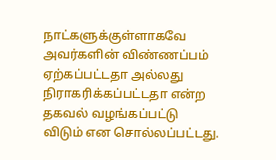நாட்களுக்குள்ளாகவே அவர்களின் விண்ணப்பம் ஏற்கப்பட்டதா அல்லது நிராகரிக்கப்பட்டதா என்ற தகவல் வழங்கப்பட்டு விடும் என சொல்லப்பட்டது.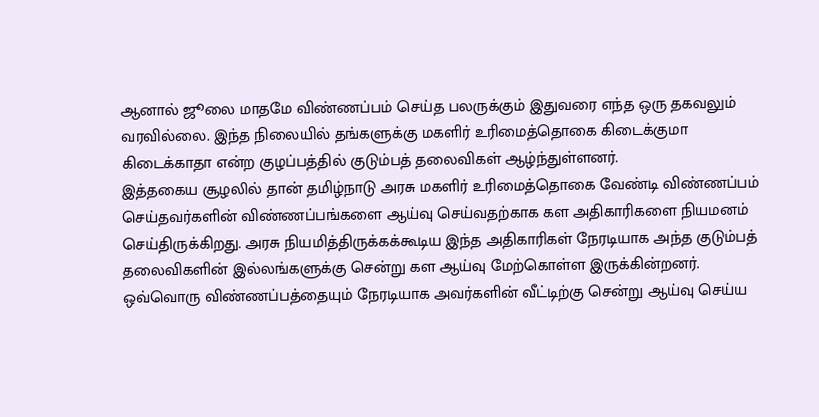ஆனால் ஜூலை மாதமே விண்ணப்பம் செய்த பலருக்கும் இதுவரை எந்த ஒரு தகவலும் வரவில்லை. இந்த நிலையில் தங்களுக்கு மகளிர் உரிமைத்தொகை கிடைக்குமா கிடைக்காதா என்ற குழப்பத்தில் குடும்பத் தலைவிகள் ஆழ்ந்துள்ளனர்.
இத்தகைய சூழலில் தான் தமிழ்நாடு அரசு மகளிர் உரிமைத்தொகை வேண்டி விண்ணப்பம் செய்தவர்களின் விண்ணப்பங்களை ஆய்வு செய்வதற்காக கள அதிகாரிகளை நியமனம் செய்திருக்கிறது. அரசு நியமித்திருக்கக்கூடிய இந்த அதிகாரிகள் நேரடியாக அந்த குடும்பத் தலைவிகளின் இல்லங்களுக்கு சென்று கள ஆய்வு மேற்கொள்ள இருக்கின்றனர். ஒவ்வொரு விண்ணப்பத்தையும் நேரடியாக அவர்களின் வீட்டிற்கு சென்று ஆய்வு செய்ய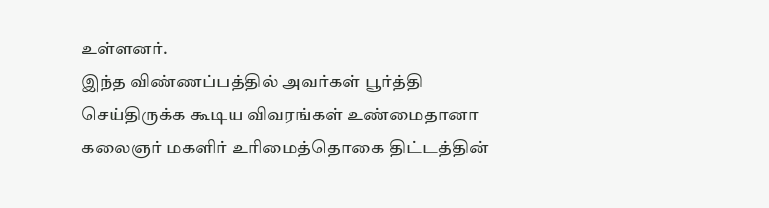உள்ளனர்.
இந்த விண்ணப்பத்தில் அவர்கள் பூர்த்தி செய்திருக்க கூடிய விவரங்கள் உண்மைதானா கலைஞர் மகளிர் உரிமைத்தொகை திட்டத்தின்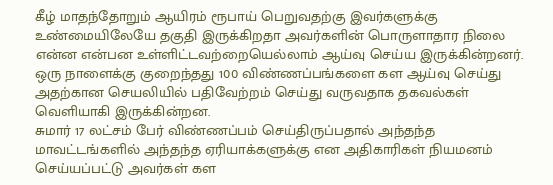கீழ் மாதந்தோறும் ஆயிரம் ரூபாய் பெறுவதற்கு இவர்களுக்கு உண்மையிலேயே தகுதி இருக்கிறதா அவர்களின் பொருளாதார நிலை என்ன என்பன உள்ளிட்டவற்றையெல்லாம் ஆய்வு செய்ய இருக்கின்றனர். ஒரு நாளைக்கு குறைந்தது 100 விண்ணப்பங்களை கள ஆய்வு செய்து அதற்கான செயலியில் பதிவேற்றம் செய்து வருவதாக தகவல்கள் வெளியாகி இருக்கின்றன.
சுமார் 17 லட்சம் பேர் விண்ணப்பம் செய்திருப்பதால் அந்தந்த மாவட்டங்களில் அந்தந்த ஏரியாக்களுக்கு என அதிகாரிகள் நியமனம் செய்யப்பட்டு அவர்கள் கள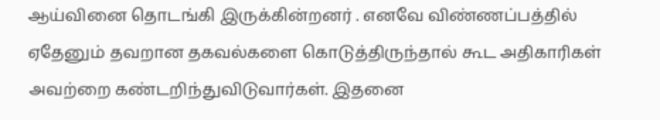ஆய்வினை தொடங்கி இருக்கின்றனர் . எனவே விண்ணப்பத்தில் ஏதேனும் தவறான தகவல்களை கொடுத்திருந்தால் கூட அதிகாரிகள் அவற்றை கண்டறிந்துவிடுவார்கள். இதனை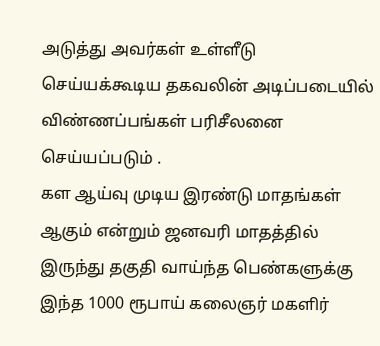அடுத்து அவர்கள் உள்ளீடு செய்யக்கூடிய தகவலின் அடிப்படையில் விண்ணப்பங்கள் பரிசீலனை செய்யப்படும் .
கள ஆய்வு முடிய இரண்டு மாதங்கள் ஆகும் என்றும் ஜனவரி மாதத்தில் இருந்து தகுதி வாய்ந்த பெண்களுக்கு இந்த 1000 ரூபாய் கலைஞர் மகளிர்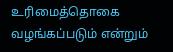உரிமைத்தொகை வழங்கப்படும் என்றும்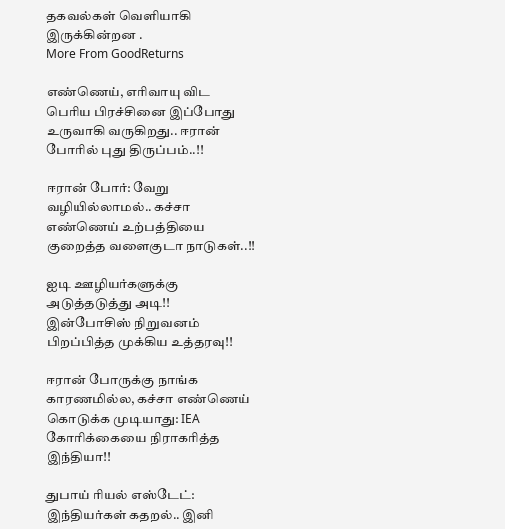தகவல்கள் வெளியாகி இருக்கின்றன .
More From GoodReturns

எண்ணெய், எரிவாயு விட பெரிய பிரச்சினை இப்போது உருவாகி வருகிறது.. ஈரான் போரில் புது திருப்பம்..!!

ஈரான் போர்: வேறு வழியில்லாமல்.. கச்சா எண்ணெய் உற்பத்தியை குறைத்த வளைகுடா நாடுகள்..!!

ஐடி ஊழியர்களுக்கு அடுத்தடுத்து அடி!! இன்போசிஸ் நிறுவனம் பிறப்பித்த முக்கிய உத்தரவு!!

ஈரான் போருக்கு நாங்க காரணமில்ல, கச்சா எண்ணெய் கொடுக்க முடியாது: IEA கோரிக்கையை நிராகரித்த இந்தியா!!

துபாய் ரியல் எஸ்டேட்: இந்தியர்கள் கதறல்.. இனி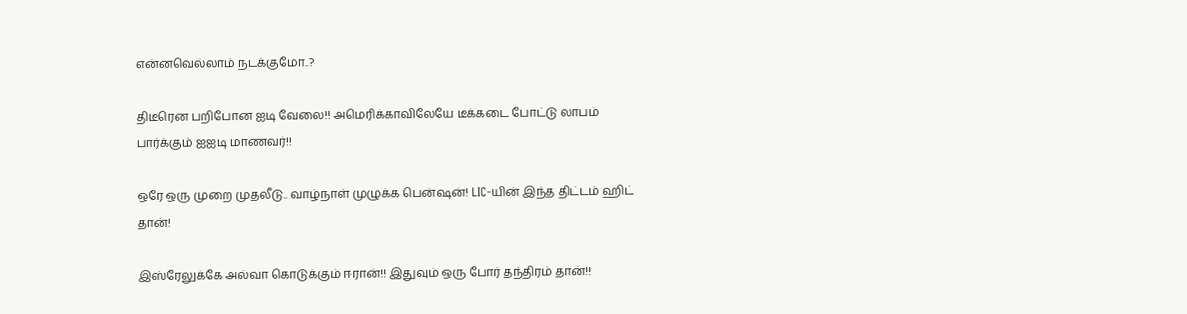என்னவெல்லாம் நடக்குமோ..?

திடீரென பறிபோன ஐடி வேலை!! அமெரிக்காவிலேயே டீக்கடை போட்டு லாபம் பார்க்கும் ஐஐடி மாணவர்!!

ஒரே ஒரு முறை முதலீடு.. வாழ்நாள் முழுக்க பென்ஷன்! LIC-யின் இந்த திட்டம் ஹிட் தான்!

இஸ்ரேலுக்கே அல்வா கொடுக்கும் ஈரான்!! இதுவும் ஒரு போர் தந்திரம் தான்!!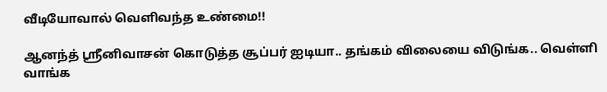வீடியோவால் வெளிவந்த உண்மை!!

ஆனந்த் ஸ்ரீனிவாசன் கொடுத்த சூப்பர் ஐடியா.. தங்கம் விலையை விடுங்க.. வெள்ளி வாங்க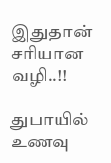இதுதான் சரியான வழி..!!

துபாயில் உணவு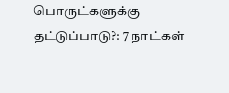பொருட்களுக்கு தட்டுப்பாடு?: 7 நாட்கள்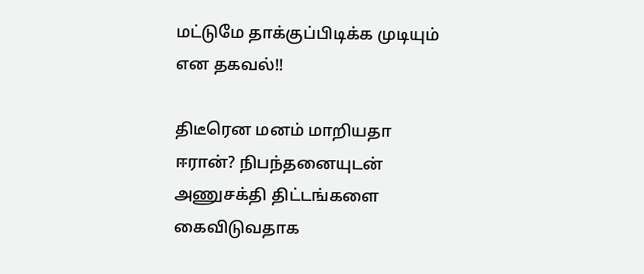மட்டுமே தாக்குப்பிடிக்க முடியும் என தகவல்!!

திடீரென மனம் மாறியதா ஈரான்? நிபந்தனையுடன் அணுசக்தி திட்டங்களை கைவிடுவதாக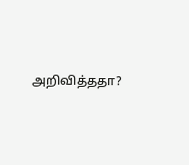அறிவித்ததா?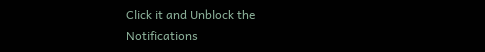Click it and Unblock the Notifications